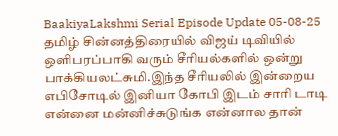BaakiyaLakshmi Serial Episode Update 05-08-25
தமிழ் சின்னத்திரையில் விஜய் டிவியில் ஒளிபரப்பாகி வரும் சீரியல்களில் ஒன்று பாக்கியலட்சுமி.இந்த சீரியலில் இன்றைய எபிசோடில் இனியா கோபி இடம் சாரி டாடி என்னை மன்னிச்சுடுங்க என்னால தான்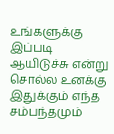உங்களுக்கு இப்படி ஆயிடுச்சு என்று சொல்ல உனக்கு இதுக்கும் எந்த சம்பந்தமும்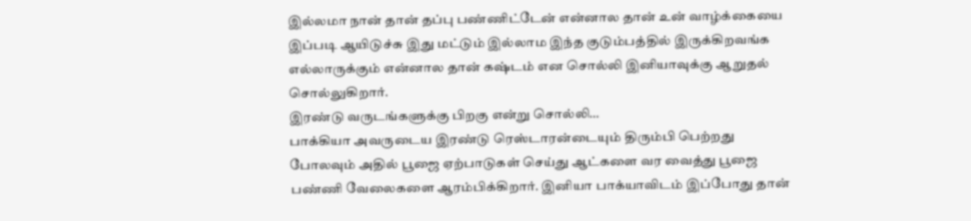இல்லமா நான் தான் தப்பு பண்ணிட்டேன் என்னால தான் உன் வாழ்க்கையை இப்படி ஆயிடுச்சு இது மட்டும் இல்லாம இந்த குடும்பத்தில் இருக்கிறவங்க எல்லாருக்கும் என்னால தான் கஷ்டம் என சொல்லி இனியாவுக்கு ஆறுதல் சொல்லுகிறார்.
இரண்டு வருடங்களுக்கு பிறகு என்று சொல்லி…
பாக்கியா அவருடைய இரண்டு ரெஸ்டாரன்டையும் திரும்பி பெற்றது போலவும் அதில் பூஜை ஏற்பாடுகள் செய்து ஆட்களை வர வைத்து பூஜை பண்ணி வேலைகளை ஆரம்பிக்கிறார். இனியா பாக்யாவிடம் இப்போது தான்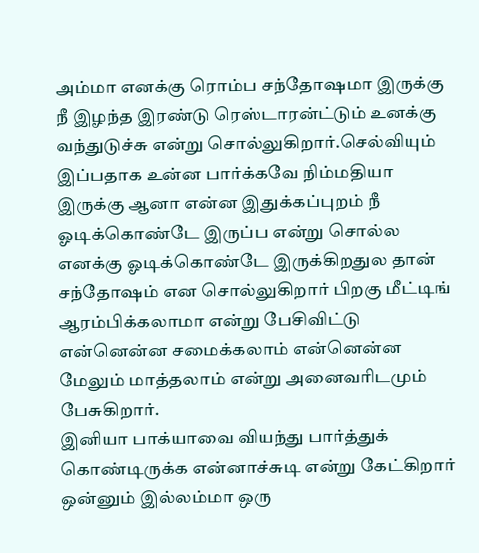அம்மா எனக்கு ரொம்ப சந்தோஷமா இருக்கு நீ இழந்த இரண்டு ரெஸ்டாரன்ட்டும் உனக்கு வந்துடுச்சு என்று சொல்லுகிறார்.செல்வியும் இப்பதாக உன்ன பார்க்கவே நிம்மதியா இருக்கு ஆனா என்ன இதுக்கப்புறம் நீ ஓடிக்கொண்டே இருப்ப என்று சொல்ல எனக்கு ஓடிக்கொண்டே இருக்கிறதுல தான் சந்தோஷம் என சொல்லுகிறார் பிறகு மீட்டிங் ஆரம்பிக்கலாமா என்று பேசிவிட்டு என்னென்ன சமைக்கலாம் என்னென்ன மேலும் மாத்தலாம் என்று அனைவரிடமும் பேசுகிறார்.
இனியா பாக்யாவை வியந்து பார்த்துக் கொண்டிருக்க என்னாச்சுடி என்று கேட்கிறார் ஒன்னும் இல்லம்மா ஒரு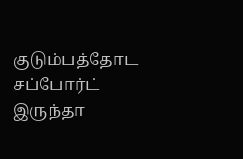குடும்பத்தோட சப்போர்ட் இருந்தா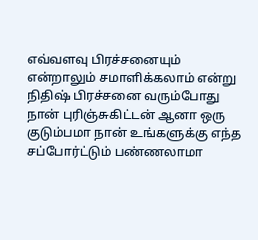எவ்வளவு பிரச்சனையும் என்றாலும் சமாளிக்கலாம் என்று நிதிஷ் பிரச்சனை வரும்போது நான் புரிஞ்சுகிட்டன் ஆனா ஒரு குடும்பமா நான் உங்களுக்கு எந்த சப்போர்ட்டும் பண்ணலாமா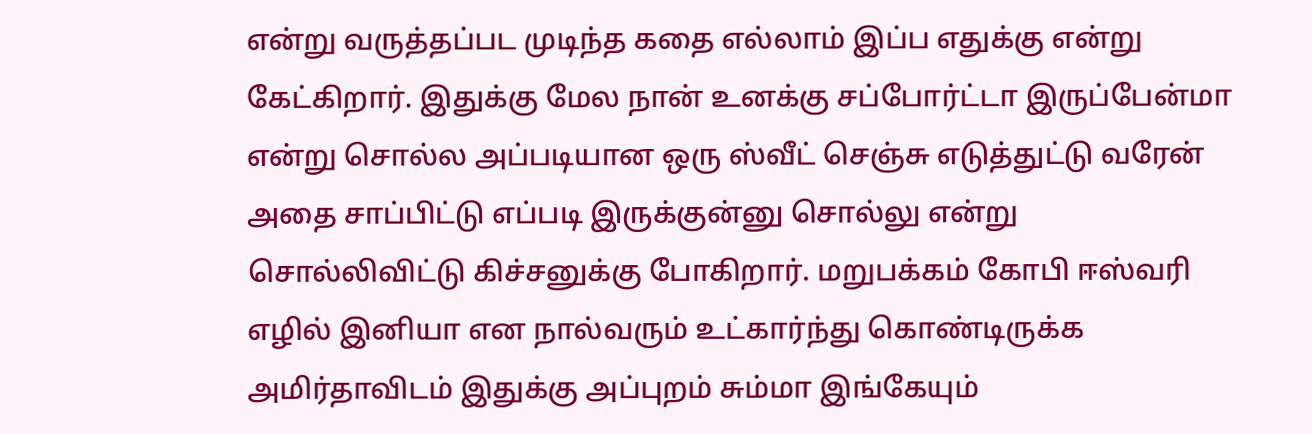என்று வருத்தப்பட முடிந்த கதை எல்லாம் இப்ப எதுக்கு என்று கேட்கிறார். இதுக்கு மேல நான் உனக்கு சப்போர்ட்டா இருப்பேன்மா என்று சொல்ல அப்படியான ஒரு ஸ்வீட் செஞ்சு எடுத்துட்டு வரேன் அதை சாப்பிட்டு எப்படி இருக்குன்னு சொல்லு என்று சொல்லிவிட்டு கிச்சனுக்கு போகிறார். மறுபக்கம் கோபி ஈஸ்வரி எழில் இனியா என நால்வரும் உட்கார்ந்து கொண்டிருக்க அமிர்தாவிடம் இதுக்கு அப்புறம் சும்மா இங்கேயும்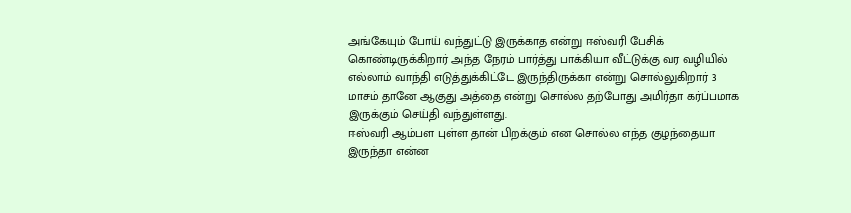அங்கேயும் போய் வந்துட்டு இருக்காத என்று ஈஸ்வரி பேசிக் கொண்டிருக்கிறார் அந்த நேரம் பார்த்து பாக்கியா வீட்டுக்கு வர வழியில் எல்லாம் வாந்தி எடுத்துக்கிட்டே இருந்திருக்கா என்று சொல்லுகிறார் 3 மாசம் தானே ஆகுது அத்தை என்று சொல்ல தற்போது அமிர்தா கர்ப்பமாக இருக்கும் செய்தி வந்துள்ளது.
ஈஸ்வரி ஆம்பள புள்ள தான் பிறக்கும் என சொல்ல எந்த குழந்தையா இருந்தா என்ன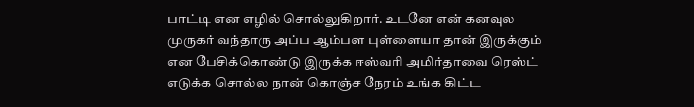பாட்டி என எழில் சொல்லுகிறார். உடனே என் கனவுல முருகர் வந்தாரு அப்ப ஆம்பள புள்ளையா தான் இருக்கும் என பேசிக்கொண்டு இருக்க ஈஸ்வரி அமிர்தாவை ரெஸ்ட் எடுக்க சொல்ல நான் கொஞ்ச நேரம் உங்க கிட்ட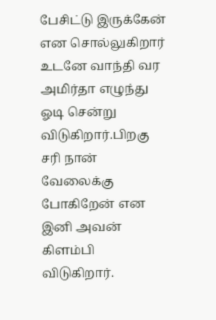பேசிட்டு இருக்கேன் என சொல்லுகிறார் உடனே வாந்தி வர அமிர்தா எழுந்து ஓடி சென்று விடுகிறார்.பிறகு சரி நான் வேலைக்கு போகிறேன் என இனி அவன் கிளம்பி விடுகிறார்.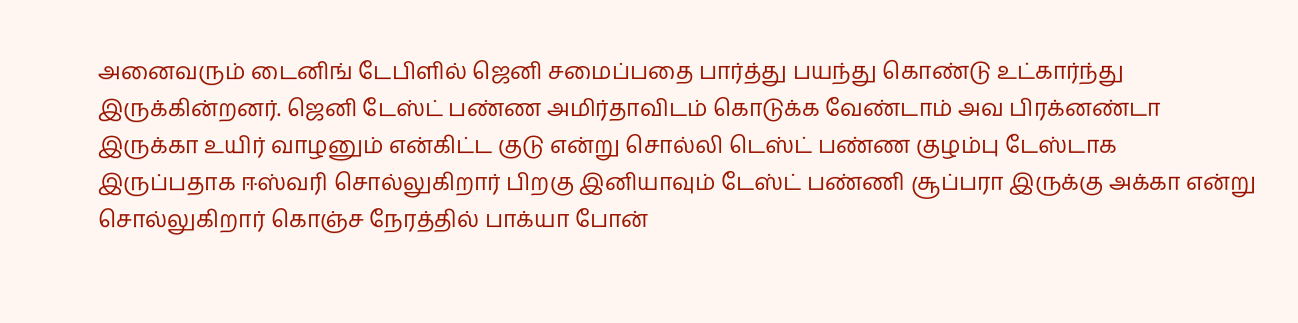அனைவரும் டைனிங் டேபிளில் ஜெனி சமைப்பதை பார்த்து பயந்து கொண்டு உட்கார்ந்து இருக்கின்றனர். ஜெனி டேஸ்ட் பண்ண அமிர்தாவிடம் கொடுக்க வேண்டாம் அவ பிரக்னண்டா இருக்கா உயிர் வாழனும் என்கிட்ட குடு என்று சொல்லி டெஸ்ட் பண்ண குழம்பு டேஸ்டாக இருப்பதாக ஈஸ்வரி சொல்லுகிறார் பிறகு இனியாவும் டேஸ்ட் பண்ணி சூப்பரா இருக்கு அக்கா என்று சொல்லுகிறார் கொஞ்ச நேரத்தில் பாக்யா போன்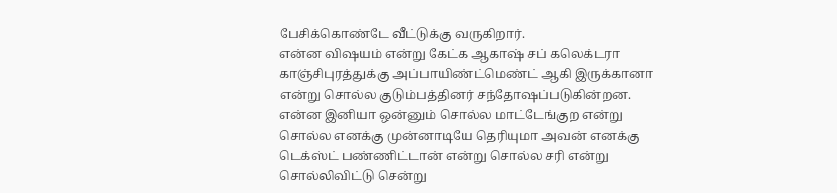பேசிக்கொண்டே வீட்டுக்கு வருகிறார்.
என்ன விஷயம் என்று கேட்க ஆகாஷ் சப் கலெக்டரா காஞ்சிபுரத்துக்கு அப்பாயிண்ட்மெண்ட் ஆகி இருக்கானா என்று சொல்ல குடும்பத்தினர் சந்தோஷப்படுகின்றன. என்ன இனியா ஒன்னும் சொல்ல மாட்டேங்குற என்று சொல்ல எனக்கு முன்னாடியே தெரியுமா அவன் எனக்கு டெக்ஸ்ட் பண்ணிட்டான் என்று சொல்ல சரி என்று சொல்லிவிட்டு சென்று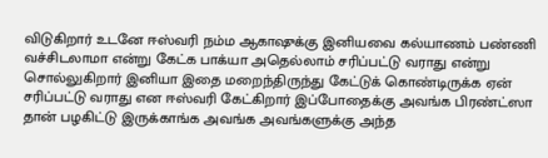விடுகிறார் உடனே ஈஸ்வரி நம்ம ஆகாஷுக்கு இனியவை கல்யாணம் பண்ணி வச்சிடலாமா என்று கேட்க பாக்யா அதெல்லாம் சரிப்பட்டு வராது என்று சொல்லுகிறார் இனியா இதை மறைந்திருந்து கேட்டுக் கொண்டிருக்க ஏன் சரிப்பட்டு வராது என ஈஸ்வரி கேட்கிறார் இப்போதைக்கு அவங்க பிரண்ட்ஸா தான் பழகிட்டு இருக்காங்க அவங்க அவங்களுக்கு அந்த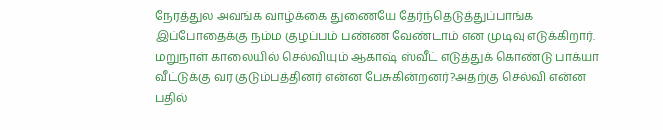நேரத்துல அவங்க வாழ்க்கை துணையே தேர்ந்தெடுத்துப்பாங்க இப்போதைக்கு நம்ம குழப்பம் பண்ண வேண்டாம் என முடிவு எடுக்கிறார்.
மறுநாள் காலையில் செல்வியும் ஆகாஷ் ஸ்வீட் எடுத்துக் கொண்டு பாக்யா வீட்டுக்கு வர குடும்பத்தினர் என்ன பேசுகின்றனர்?அதற்கு செல்வி என்ன பதில்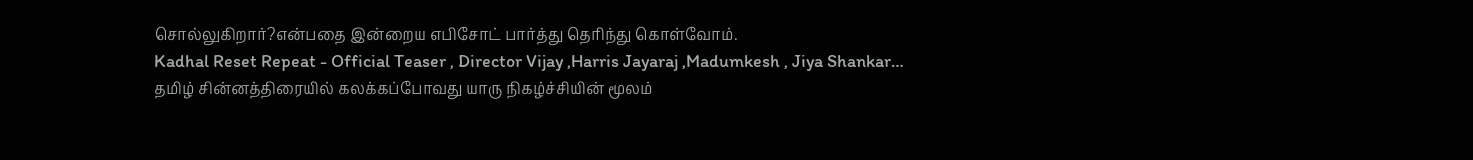சொல்லுகிறார்?என்பதை இன்றைய எபிசோட் பார்த்து தெரிந்து கொள்வோம்.
Kadhal Reset Repeat - Official Teaser , Director Vijay ,Harris Jayaraj ,Madumkesh , Jiya Shankar…
தமிழ் சின்னத்திரையில் கலக்கப்போவது யாரு நிகழ்ச்சியின் மூலம்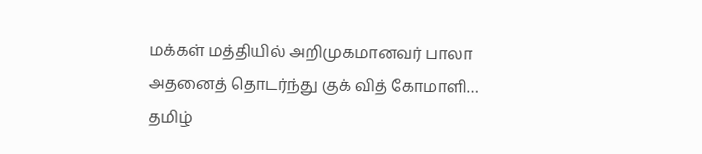மக்கள் மத்தியில் அறிமுகமானவர் பாலா அதனைத் தொடர்ந்து குக் வித் கோமாளி…
தமிழ்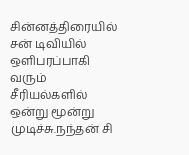சின்னத்திரையில் சன் டிவியில் ஒளிபரப்பாகி வரும் சீரியல்களில் ஒன்று மூன்று முடிச்சு.நந்தன் சி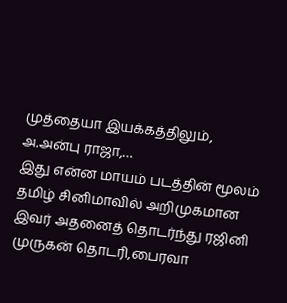முத்தையா இயக்கத்திலும், அ.அன்பு ராஜா,…
இது என்ன மாயம் படத்தின் மூலம் தமிழ் சினிமாவில் அறிமுகமான இவர் அதனைத் தொடர்ந்து ரஜினி முருகன் தொடரி,பைரவா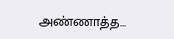அண்ணாத்த…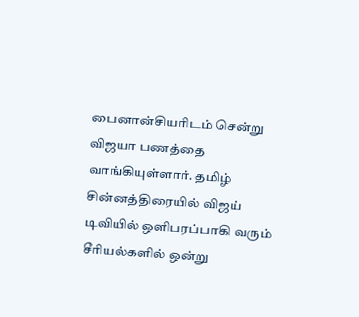பைனான்சியரிடம் சென்று விஜயா பணத்தை வாங்கியுள்ளார். தமிழ் சின்னத்திரையில் விஜய் டிவியில் ஒளிபரப்பாகி வரும் சீரியல்களில் ஒன்று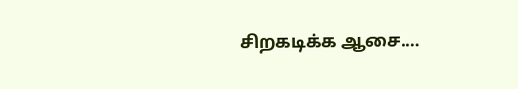சிறகடிக்க ஆசை.…